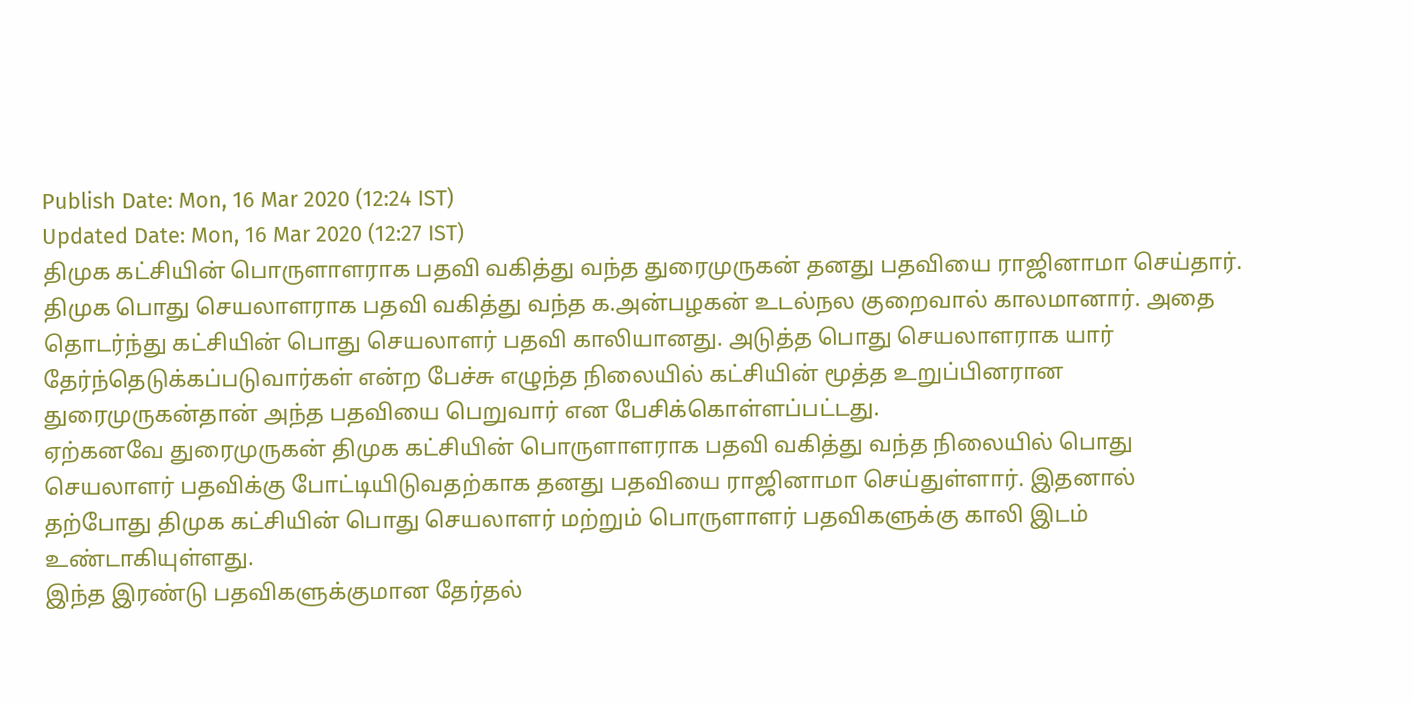Publish Date: Mon, 16 Mar 2020 (12:24 IST)
Updated Date: Mon, 16 Mar 2020 (12:27 IST)
திமுக கட்சியின் பொருளாளராக பதவி வகித்து வந்த துரைமுருகன் தனது பதவியை ராஜினாமா செய்தார்.
திமுக பொது செயலாளராக பதவி வகித்து வந்த க.அன்பழகன் உடல்நல குறைவால் காலமானார். அதை தொடர்ந்து கட்சியின் பொது செயலாளர் பதவி காலியானது. அடுத்த பொது செயலாளராக யார் தேர்ந்தெடுக்கப்படுவார்கள் என்ற பேச்சு எழுந்த நிலையில் கட்சியின் மூத்த உறுப்பினரான துரைமுருகன்தான் அந்த பதவியை பெறுவார் என பேசிக்கொள்ளப்பட்டது.
ஏற்கனவே துரைமுருகன் திமுக கட்சியின் பொருளாளராக பதவி வகித்து வந்த நிலையில் பொது செயலாளர் பதவிக்கு போட்டியிடுவதற்காக தனது பதவியை ராஜினாமா செய்துள்ளார். இதனால் தற்போது திமுக கட்சியின் பொது செயலாளர் மற்றும் பொருளாளர் பதவிகளுக்கு காலி இடம் உண்டாகியுள்ளது.
இந்த இரண்டு பதவிகளுக்குமான தேர்தல்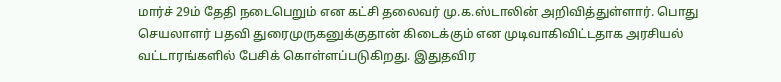மார்ச் 29ம் தேதி நடைபெறும் என கட்சி தலைவர் மு.க.ஸ்டாலின் அறிவித்துள்ளார். பொது செயலாளர் பதவி துரைமுருகனுக்குதான் கிடைக்கும் என முடிவாகிவிட்டதாக அரசியல் வட்டாரங்களில் பேசிக் கொள்ளப்படுகிறது. இதுதவிர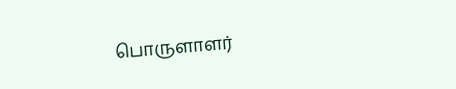பொருளாளர்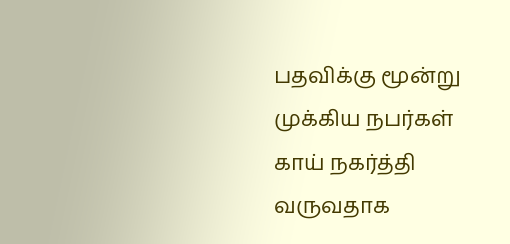பதவிக்கு மூன்று முக்கிய நபர்கள் காய் நகர்த்தி வருவதாக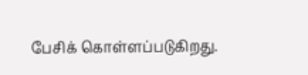பேசிக் கொள்ளப்படுகிறது.